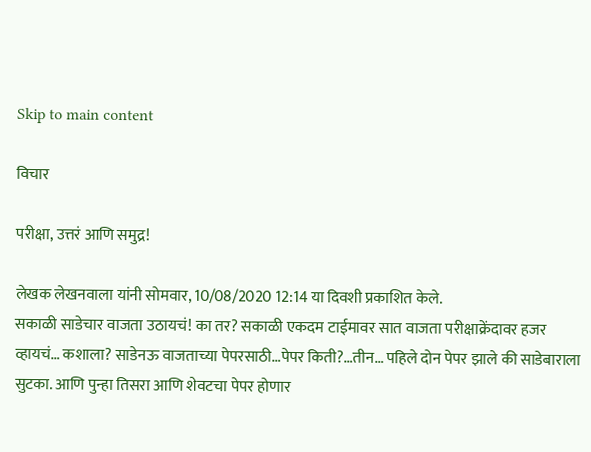Skip to main content

विचार

परीक्षा, उत्तरं आणि समुद्र!

लेखक लेखनवाला यांनी सोमवार, 10/08/2020 12:14 या दिवशी प्रकाशित केले.
सकाळी साडेचार वाजता उठायचं! का तर? सकाळी एकदम टाईमावर सात वाजता परीक्षाक्रेंदावर हजर व्हायचं… कशाला? साडेनऊ वाजताच्या पेपरसाठी…पेपर किती?…तीन… पहिले दोन पेपर झाले की साडेबाराला सुटका. आणि पुन्हा तिसरा आणि शेवटचा पेपर होणार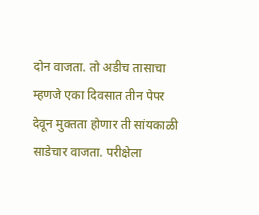दोन वाजता. तो अडीच तासाचा म्हणजे एका दिवसात तीन पेपर देवून मुक्तता होणार ती सांयकाळी साडेचार वाजता. परीक्षेला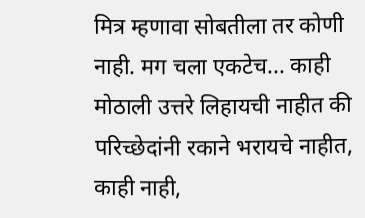मित्र म्हणावा सोबतीला तर कोणी नाही. मग चला एकटेच... काही मोठाली उत्तरे लिहायची नाहीत की परिच्छेदांनी रकाने भरायचे नाहीत, काही नाही,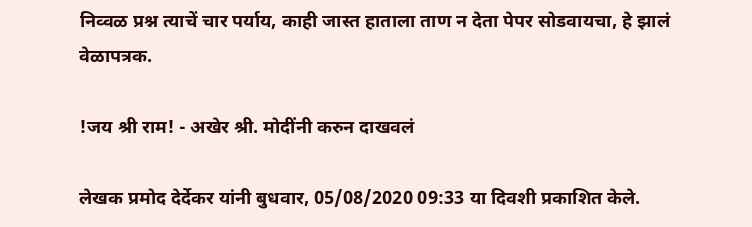निव्वळ प्रश्न त्याचें चार पर्याय, काही जास्त हाताला ताण न देता पेपर सोडवायचा, हे झालं वेळापत्रक.

!जय श्री राम! - अखेर श्री. मोदींनी करुन दाखवलं

लेखक प्रमोद देर्देकर यांनी बुधवार, 05/08/2020 09:33 या दिवशी प्रकाशित केले.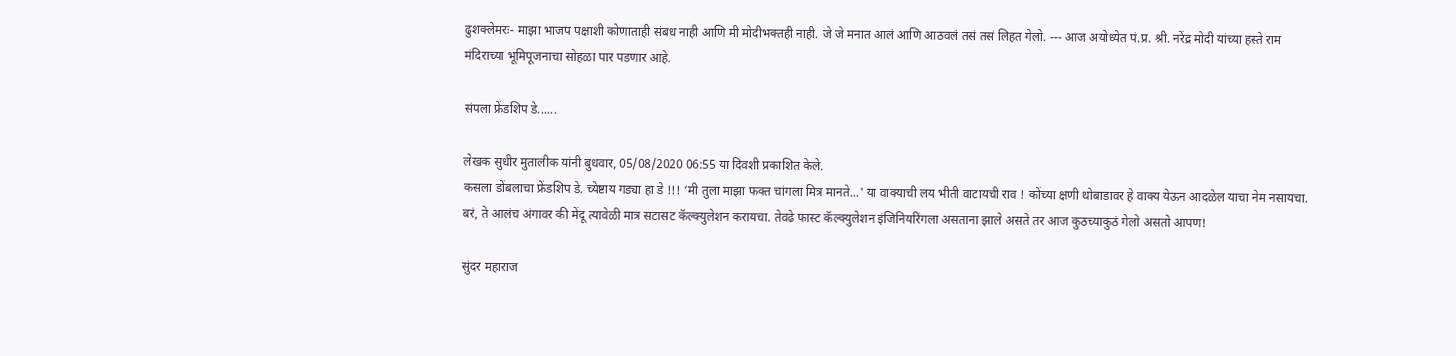ढुशक्लेमरः- माझा भाजप पक्षाशी कोणाताही संबध नाही आणि मी मोदीभक्तही नाही. जे जे मनात आलं आणि आठवलं तसं तसं लिहत गेलो. --- आज अयोध्येत पं.प्र. श्री. नरेंद्र मोदी यांच्या हस्ते राम मंदिराच्या भूमिपूजनाचा सोहळा पार पडणार आहे.

संपला फ्रेंडशिप डे......

लेखक सुधीर मुतालीक यांनी बुधवार, 05/08/2020 06:55 या दिवशी प्रकाशित केले.
कसला डोंबलाचा फ्रेंडशिप डे. च्येष्टाय गड्या हा डे !!! ‘मी तुला माझा फक्त चांगला मित्र मानते...' या वाक्याची लय भीती वाटायची राव ! कोंच्या क्षणी थोबाडावर हे वाक्य येऊन आदळेल याचा नेम नसायचा. बरं, ते आलंच अंगावर की मेंदू त्यावेळी मात्र सटासट कॅल्क्युलेशन करायचा. तेवढे फास्ट कॅल्क्युलेशन इंजिनियरिंगला असताना झाले असते तर आज कुठच्याकुठं गेलो असतो आपण!

सुंदर महाराज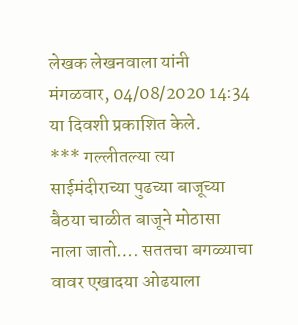लेखक लेखनवाला यांनी मंगळवार, 04/08/2020 14:34 या दिवशी प्रकाशित केले.
*** गल्लीतल्या त्या साईमंदीराच्या पुढच्या बाजूच्या बैठया चाळीत बाजूने मोठासा नाला जातो…. सततचा बगळ्याचा वावर एखादया ओढयाला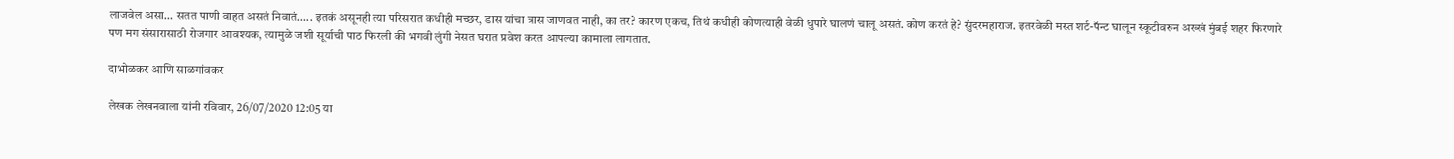लाजवेल असा… सतत पाणी वाहत असतं निवातं….. इतकं असूनही त्या परिसरात कधीही मच्छर, डास यांचा त्रास जाणवत नाही, का तर? कारण एकच, तिथं कधीही कोणत्याही वेळी धुपारे घालणं चालू असतं. कोण करतं हे? सुंदरमहाराज. इतरवेळी मस्त शर्ट-पॅन्ट घालून स्कूटीवरुन अख्खं मुंबई शहर फिरणारे पण मग संसारासाठी रोजगार आवश्यक, त्यामुळे जशी सूर्याची पाठ फिरली की भगवी लुंगी नेसत घरात प्रवेश करत आपल्या कामाला लागतात.

दाभोळकर आणि साळगांवकर

लेखक लेखनवाला यांनी रविवार, 26/07/2020 12:05 या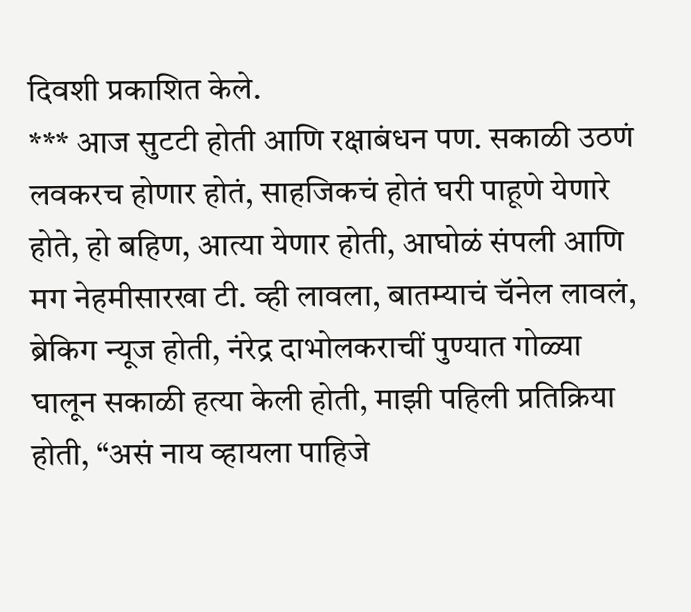दिवशी प्रकाशित केले.
*** आज सुटटी होती आणि रक्षाबंधन पण. सकाळी उठणं लवकरच होणार होतं, साहजिकचं होतं घरी पाहूणे येणारे होते, हो बहिण, आत्या येणार होती, आघोळं संपली आणि मग नेहमीसारखा टी. व्ही लावला, बातम्याचं चॅनेल लावलं, ब्रेकिग न्यूज होती, नंरेद्र दाभोलकराचीं पुण्यात गोळ्या घालून सकाळी हत्या केली होती, माझी पहिली प्रतिक्रिया होती, “असं नाय व्हायला पाहिजे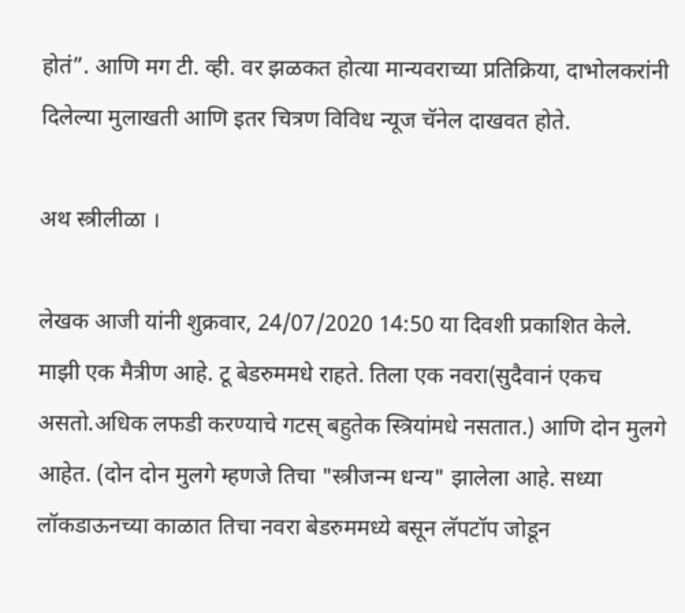होतं”. आणि मग टी. व्ही. वर झळकत होत्या मान्यवराच्या प्रतिक्रिया, दाभोलकरांनी दिलेल्या मुलाखती आणि इतर चित्रण विविध न्यूज चॅनेल दाखवत होते.

अथ स्त्रीलीळा ।

लेखक आजी यांनी शुक्रवार, 24/07/2020 14:50 या दिवशी प्रकाशित केले.
माझी एक मैत्रीण आहे. टू बेडरुममधे राहते. तिला एक नवरा(सुदैवानं एकच असतो.अधिक लफडी करण्याचे गटस् बहुतेक स्त्रियांमधे नसतात.) आणि दोन मुलगे आहेत. (दोन दोन मुलगे म्हणजे तिचा "स्त्रीजन्म धन्य" झालेला आहे. सध्या लॉकडाऊनच्या काळात तिचा नवरा बेडरुममध्ये बसून लॅपटॉप जोडून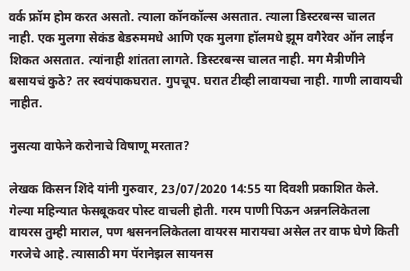वर्क फ्रॉम होम करत असतो. त्याला कॉनकॉल्स असतात. त्याला डिस्टरबन्स चालत नाही. एक मुलगा सेकंड बेडरुममधे आणि एक मुलगा हॉलमधे झूम वगैरेवर ऑन लाईन शिकत असतात. त्यांनाही शांतता लागते. डिस्टरबन्स चालत नाही. मग मैत्रीणीने बसायचं कुठे? तर स्वयंपाकघरात. गुपचूप. घरात टीव्ही लावायचा नाही. गाणी लावायची नाहीत.

नुसत्या वाफेने करोनाचे विषाणू मरतात?

लेखक किसन शिंदे यांनी गुरुवार, 23/07/2020 14:55 या दिवशी प्रकाशित केले.
गेल्या महिन्यात फेसबूकवर पोस्ट वाचली होती. गरम पाणी पिऊन अन्ननलिकेतला वायरस तुम्ही माराल, पण श्वसननलिकेतला वायरस मारायचा असेल तर वाफ घेणे किती गरजेचे आहे. त्यासाठी मग पॅरानेझल सायनस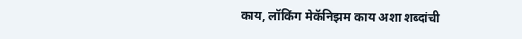काय, लॉकिंग मेकॅनिझम काय अशा शब्दांची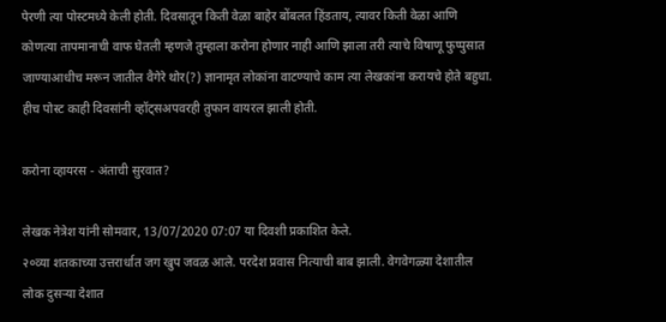पेरणी त्या पोस्टमध्ये केली होती. दिवसातून किती वेळा बाहेर बोंबलत हिंडताय, त्यावर किती वेळा आणि कोणत्या तापमानाची वाफ घेतली म्हणजे तुम्हाला करोना होणार नाही आणि झाला तरी त्याचे विषाणू फुप्पुसात जाण्याआधीच मरून जातील वैगेरे थोर(?) ज्ञानामृत लोकांना वाटण्याचे काम त्या लेखकांना करायचे होते बहुधा. हीच पोस्ट काही दिवसांनी व्हॉट्सअपवरही तुफान वायरल झाली होती.

करोना व्हायरस - अंताची सुरवात?

लेखक नेत्रेश यांनी सोमवार, 13/07/2020 07:07 या दिवशी प्रकाशित केले.
२०व्या शतकाच्या उत्तरार्धात जग खुप जवळ आले. परदेश प्रवास नित्याची बाब झाली. वेगवेगळ्या देशातील लोक दुसर्‍या देशात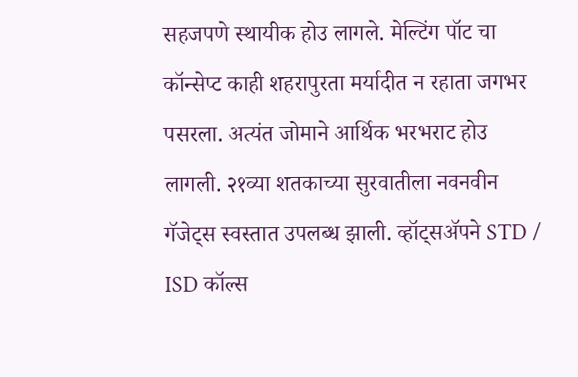सहजपणे स्थायीक होउ लागले. मेल्टिंग पॉट चा कॉन्सेप्ट काही शहरापुरता मर्यादीत न रहाता जगभर पसरला. अत्यंत जोमाने आर्थिक भरभराट होउ लागली. २१व्या शतकाच्या सुरवातीला नवनवीन गॅजेट्स स्वस्तात उपलब्ध झाली. व्हॉट्सअ‍ॅपने STD / ISD कॉल्स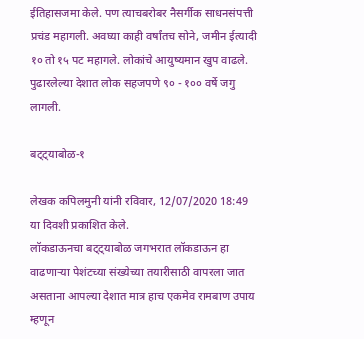ईतिहासजमा केले. पण त्याचबरोबर नैसर्गीक साधनसंपत्ती प्रचंड महागली. अवघ्या काही वर्षांतच सोने, जमीन ईत्यादी १० तो १५ पट महागले. लोकांचे आयुष्यमान खुप वाढले. पुढारलेल्या देशात लोक सहजपणे ९० - १०० वर्षे जगु लागली.

बट्ट्याबोळ-१

लेखक कपिलमुनी यांनी रविवार, 12/07/2020 18:49 या दिवशी प्रकाशित केले.
लॉकडाऊनचा बट्ट्याबोळ जगभरात लॉकडाऊन हा वाढणाऱ्या पेशंटच्या संख्येच्या तयारीसाठी वापरला जात असताना आपल्या देशात मात्र हाच एकमेव रामबाण उपाय म्हणून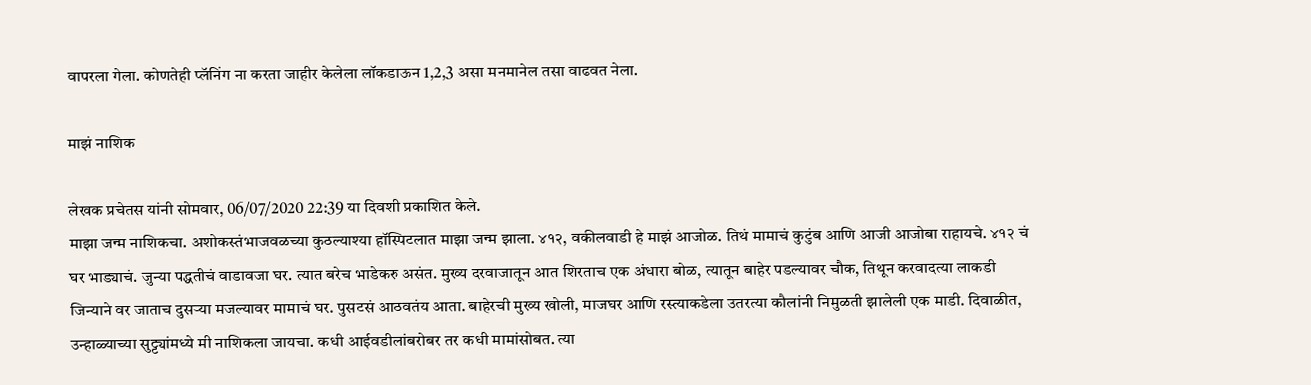वापरला गेला. कोणतेही प्लॅनिंग ना करता जाहीर केलेला लॉकडाऊन 1,2,3 असा मनमानेल तसा वाढवत नेला.

माझं नाशिक

लेखक प्रचेतस यांनी सोमवार, 06/07/2020 22:39 या दिवशी प्रकाशित केले.
माझा जन्म नाशिकचा. अशोकस्तंभाजवळच्या कुठल्याश्या हॉस्पिटलात माझा जन्म झाला. ४१२, वकीलवाडी हे माझं आजोळ. तिथं मामाचं कुटुंब आणि आजी आजोबा राहायचे. ४१२ चं घर भाड्याचं. जुन्या पद्धतीचं वाडावजा घर. त्यात बरेच भाडेकरु असंत. मुख्य दरवाजातून आत शिरताच एक अंधारा बोळ, त्यातून बाहेर पडल्यावर चौक, तिथून करवादत्या लाकडी जिन्याने वर जाताच दुसर्‍या मजल्यावर मामाचं घर. पुसटसं आठवतंय आता. बाहेरची मुख्य खोली, माजघर आणि रस्त्याकडेला उतरत्या कौलांनी निमुळती झालेली एक माडी. दिवाळीत, उन्हाळ्याच्या सुट्ट्यांमध्ये मी नाशिकला जायचा. कधी आईवडीलांबरोबर तर कधी मामांसोबत. त्या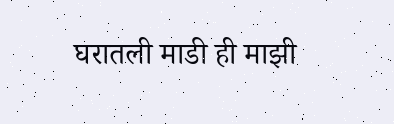घरातली माडी ही माझी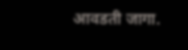आवडती जागा.